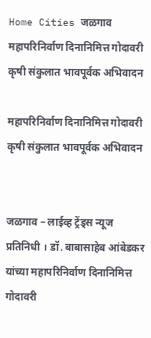Home Cities जळगाव महापरिनिर्वाण दिनानिमित्त गोदावरी कृषी संकुलात भावपूर्वक अभिवादन

महापरिनिर्वाण दिनानिमित्त गोदावरी कृषी संकुलात भावपूर्वक अभिवादन


जळगाव – लाईव्ह ट्रेंड्स न्यूज प्रतिनिधी । डॉ. बाबासाहेब आंबेडकर यांच्या महापरिनिर्वाण दिनानिमित्त गोदावरी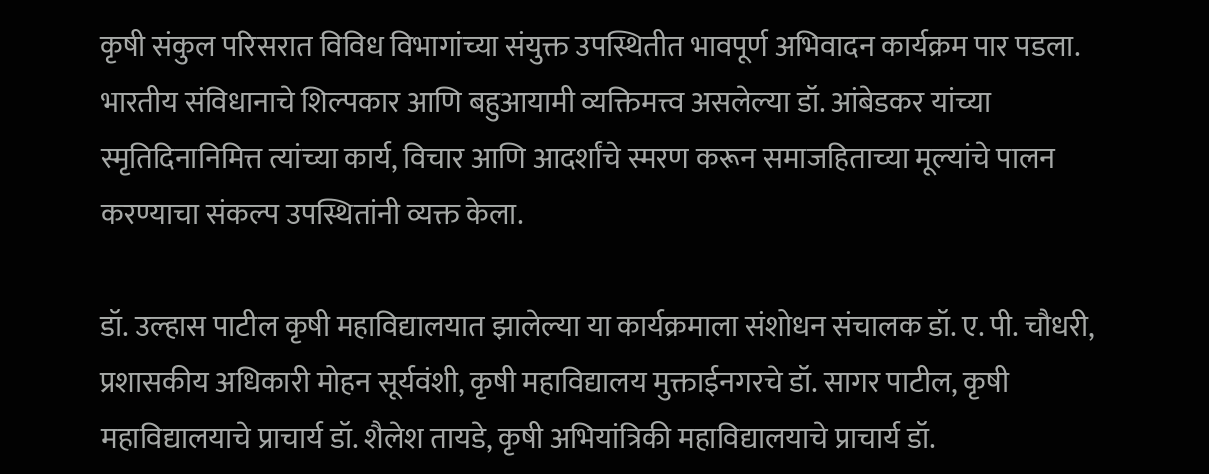कृषी संकुल परिसरात विविध विभागांच्या संयुक्त उपस्थितीत भावपूर्ण अभिवादन कार्यक्रम पार पडला. भारतीय संविधानाचे शिल्पकार आणि बहुआयामी व्यक्तिमत्त्व असलेल्या डॉ. आंबेडकर यांच्या स्मृतिदिनानिमित्त त्यांच्या कार्य, विचार आणि आदर्शांचे स्मरण करून समाजहिताच्या मूल्यांचे पालन करण्याचा संकल्प उपस्थितांनी व्यक्त केला.

डॉ. उल्हास पाटील कृषी महाविद्यालयात झालेल्या या कार्यक्रमाला संशोधन संचालक डॉ. ए. पी. चौधरी, प्रशासकीय अधिकारी मोहन सूर्यवंशी, कृषी महाविद्यालय मुक्ताईनगरचे डॉ. सागर पाटील, कृषी महाविद्यालयाचे प्राचार्य डॉ. शैलेश तायडे, कृषी अभियांत्रिकी महाविद्यालयाचे प्राचार्य डॉ.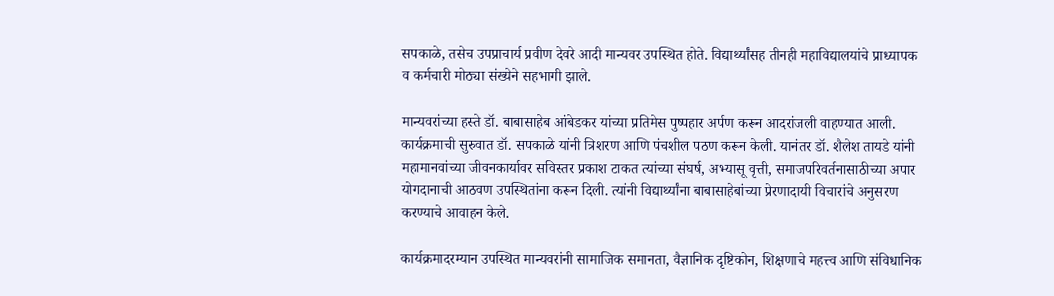सपकाळे, तसेच उपप्राचार्य प्रवीण देवरे आदी मान्यवर उपस्थित होते. विद्यार्थ्यांसह तीनही महाविद्यालयांचे प्राध्यापक व कर्मचारी मोठ्या संख्येने सहभागी झाले.

मान्यवरांच्या हस्ते डॉ. बाबासाहेब आंबेडकर यांच्या प्रतिमेस पुष्पहार अर्पण करून आदरांजली वाहण्यात आली. कार्यक्रमाची सुरुवात डॉ. सपकाळे यांनी त्रिशरण आणि पंचशील पठण करून केली. यानंतर डॉ. शैलेश तायडे यांनी महामानवांच्या जीवनकार्यावर सविस्तर प्रकाश टाकत त्यांच्या संघर्ष, अभ्यासू वृत्ती, समाजपरिवर्तनासाठीच्या अपार योगदानाची आठवण उपस्थितांना करून दिली. त्यांनी विद्यार्थ्यांना बाबासाहेबांच्या प्रेरणादायी विचारांचे अनुसरण करण्याचे आवाहन केले.

कार्यक्रमादरम्यान उपस्थित मान्यवरांनी सामाजिक समानता, वैज्ञानिक दृष्टिकोन, शिक्षणाचे महत्त्व आणि संविधानिक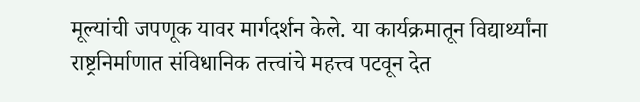मूल्यांची जपणूक यावर मार्गदर्शन केले. या कार्यक्रमातून विद्यार्थ्यांना राष्ट्रनिर्माणात संविधानिक तत्त्वांचे महत्त्व पटवून देत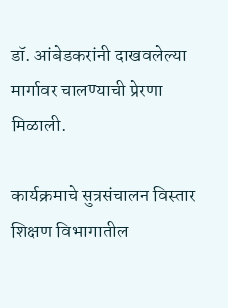डॉ. आंबेडकरांनी दाखवलेल्या मार्गावर चालण्याची प्रेरणा मिळाली.

कार्यक्रमाचे सुत्रसंचालन विस्तार शिक्षण विभागातील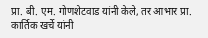प्रा. बी. एम. गोणशेटवाड यांनी केले, तर आभार प्रा. कार्तिक खर्चे यांनी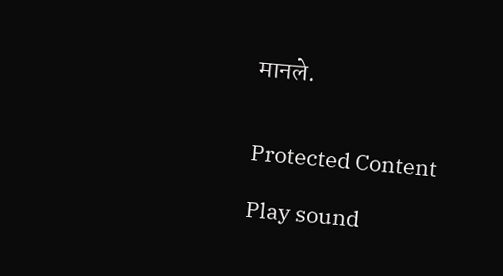मानले.


Protected Content

Play sound